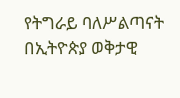የትግራይ ባለሥልጣናት በኢትዮጵያ ወቅታዊ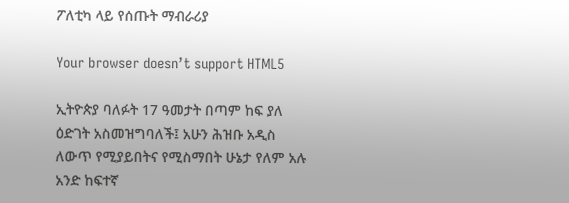ፖለቲካ ላይ የሰጡት ማብራሪያ

Your browser doesn’t support HTML5

ኢትዮጵያ ባለፉት 17 ዓመታት በጣም ከፍ ያለ ዕድገት አስመዝግባለች፤ አሁን ሕዝቡ አዲስ ለውጥ የሚያይበትና የሚስማበት ሁኔታ የለም አሉ አንድ ከፍተኛ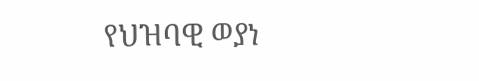የህዝባዊ ወያነ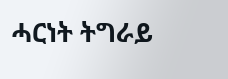ሓርነት ትግራይ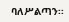ባለሥልጣን፡፡